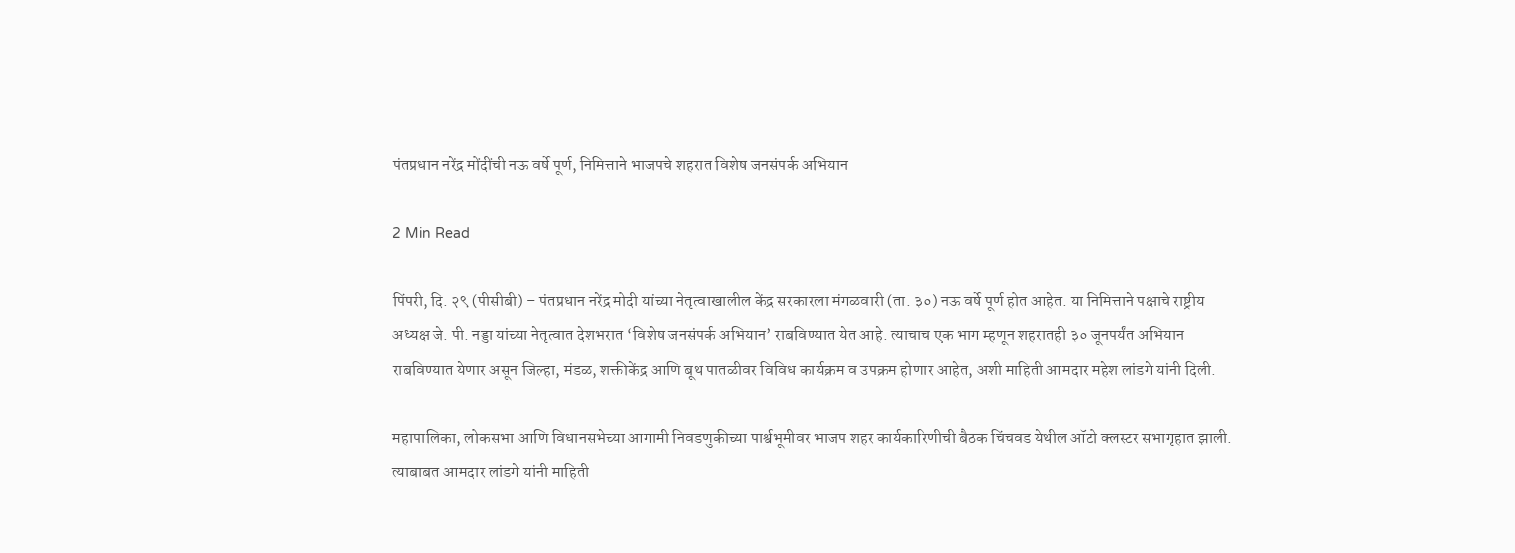पंतप्रधान नरेंद्र मोंदींची नऊ वर्षे पूर्ण, निमित्ताने भाजपचे शहरात विशेष जनसंपर्क अभियान

2 Min Read

पिंपरी, दि. २९ (पीसीबी) – पंतप्रधान नरेंद्र मोदी यांच्या नेतृत्वाखालील केंद्र सरकारला मंगळवारी (ता. ३०) नऊ वर्षे पूर्ण होत आहेत. या निमित्ताने पक्षाचे राष्ट्रीय अध्यक्ष जे. पी. नड्डा यांच्या नेतृत्वात देशभरात ‘विशेष जनसंपर्क अभियान’ राबविण्यात येत आहे. त्याचाच एक भाग म्हणून शहरातही ३० जूनपर्यंत अभियान राबविण्यात येणार असून जिल्हा, मंडळ, शक्तीकेंद्र आणि बूथ पातळीवर विविध कार्यक्रम व उपक्रम होणार आहेत, अशी माहिती आमदार महेश लांडगे यांनी दिली.

महापालिका, लोकसभा आणि विधानसभेच्या आगामी निवडणुकीच्या पार्श्वभूमीवर भाजप शहर कार्यकारिणीची बैठक चिंचवड येथील ऑटो क्लस्टर सभागृहात झाली. त्याबाबत आमदार लांडगे यांनी माहिती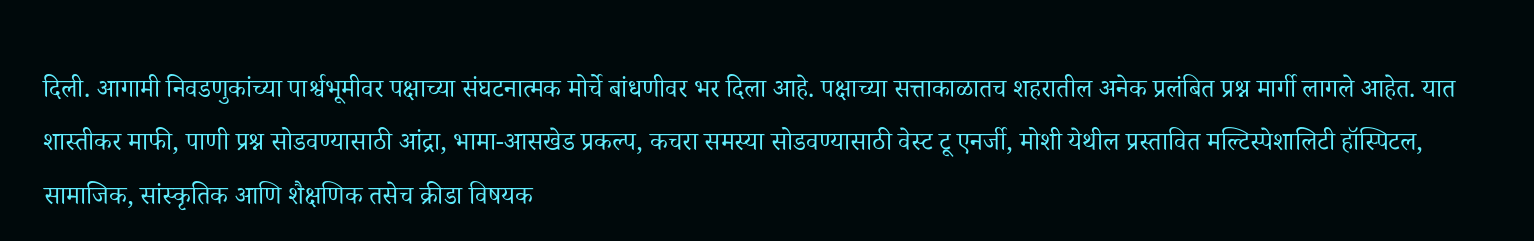दिली. आगामी निवडणुकांच्या पार्श्वभूमीवर पक्षाच्या संघटनात्मक मोर्चे बांधणीवर भर दिला आहे. पक्षाच्या सत्ताकाळातच शहरातील अनेक प्रलंबित प्रश्न मार्गी लागले आहेत. यात शास्तीकर माफी, पाणी प्रश्न सोडवण्यासाठी आंद्रा, भामा-आसखेड प्रकल्प, कचरा समस्या सोडवण्यासाठी वेस्ट टू एनर्जी, मोशी येथील प्रस्तावित मल्टिस्पेशालिटी हॉस्पिटल, सामाजिक, सांस्कृतिक आणि शैक्षणिक तसेच क्रीडा विषयक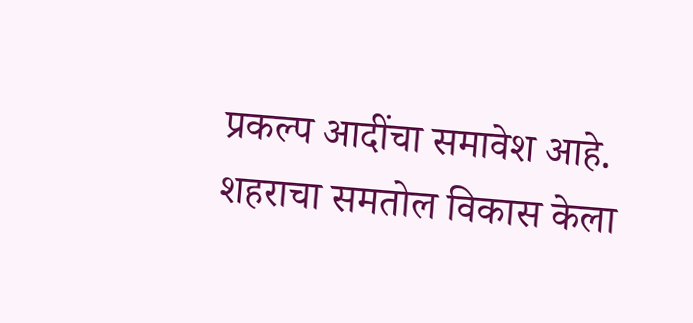प्रकल्प आदींचा समावेश आहे. शहराचा समतोल विकास केला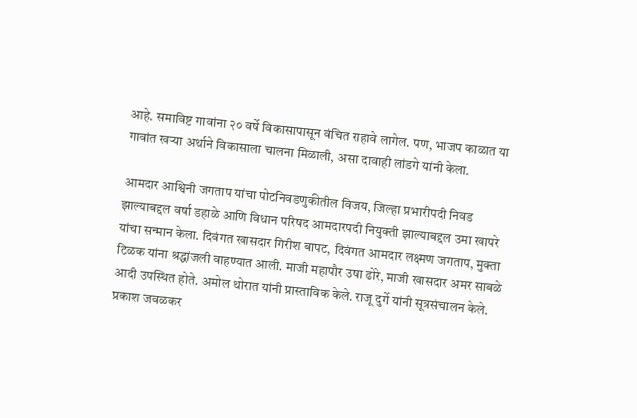आहे. समाविष्ट गावांना २० वर्षे विकासापासून वंचित राहावे लागेल. पण, भाजप काळात या गावांत खऱ्या अर्थाने विकासाला चालना मिळाली, असा दावाही लांडगे यांनी केला.

आमदार आश्विनी जगताप यांचा पोटनिवडणुकीतील विजय, जिल्हा प्रभारीपदी निवड झाल्याबद्दल वर्षा डहाळे आणि विधान परिषद आमदारपदी नियुक्ती झाल्याबद्दल उमा खापरे यांचा सन्मान केला. दिवंगत खासदार गिरीश बापट, दिवंगत आमदार लक्ष्मण जगताप, मुक्ता टिळक यांना श्रद्धांजली वाहण्यात आली. माजी महापौर उषा ढोरे, माजी खासदार अमर साबळे आदी उपस्थित होते. अमोल थोरात यांनी प्रास्ताविक केले. राजू दुर्गे यांनी सूत्रसंचालन केले. प्रकाश जवळकर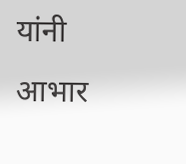यांनी आभार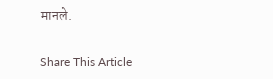मानले.

Share This Article